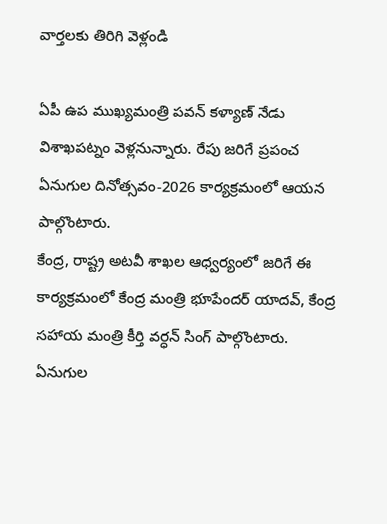వార్తలకు తిరిగి వెళ్లండి

ఏపీ ఉప ముఖ్యమంత్రి పవన్ కళ్యాణ్ నేడు విశాఖపట్నం వెళ్లనున్నారు. రేపు జరిగే ప్రపంచ ఏనుగుల దినోత్సవం-2026 కార్యక్రమంలో ఆయన పాల్గొంటారు.
కేంద్ర, రాష్ట్ర అటవీ శాఖల ఆధ్వర్యంలో జరిగే ఈ కార్యక్రమంలో కేంద్ర మంత్రి భూపేందర్ యాదవ్, కేంద్ర సహాయ మంత్రి కీర్తి వర్ధన్ సింగ్ పాల్గొంటారు. ఏనుగుల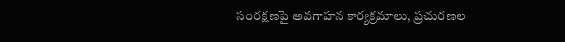సంరక్షణపై అవగాహన కార్యక్రమాలు, ప్రచురణల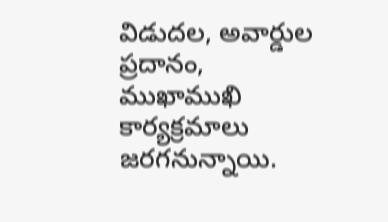విడుదల, అవార్డుల ప్రదానం, ముఖాముఖి కార్యక్రమాలు జరగనున్నాయి.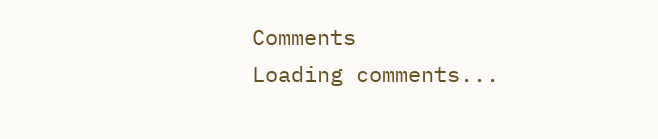Comments
Loading comments...